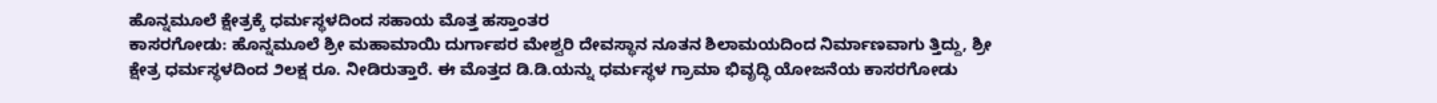ಹೊನ್ನಮೂಲೆ ಕ್ಷೇತ್ರಕ್ಕೆ ಧರ್ಮಸ್ಥಳದಿಂದ ಸಹಾಯ ಮೊತ್ತ ಹಸ್ತಾಂತರ
ಕಾಸರಗೋಡು: ಹೊನ್ನಮೂಲೆ ಶ್ರೀ ಮಹಾಮಾಯಿ ದುರ್ಗಾಪರ ಮೇಶ್ವರಿ ದೇವಸ್ಥಾನ ನೂತನ ಶಿಲಾಮಯದಿಂದ ನಿರ್ಮಾಣವಾಗು ತ್ತಿದ್ದು, ಶ್ರೀ ಕ್ಷೇತ್ರ ಧರ್ಮಸ್ಥಳದಿಂದ ೨ಲಕ್ಷ ರೂ. ನೀಡಿರುತ್ತಾರೆ. ಈ ಮೊತ್ತದ ಡಿ.ಡಿ.ಯನ್ನು ಧರ್ಮಸ್ಥಳ ಗ್ರಾಮಾ ಭಿವೃದ್ಧಿ ಯೋಜನೆಯ ಕಾಸರಗೋಡು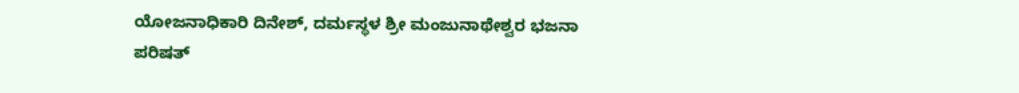ಯೋಜನಾಧಿಕಾರಿ ದಿನೇಶ್, ದರ್ಮಸ್ಥಳ ಶ್ರೀ ಮಂಜುನಾಥೇಶ್ವರ ಭಜನಾ ಪರಿಷತ್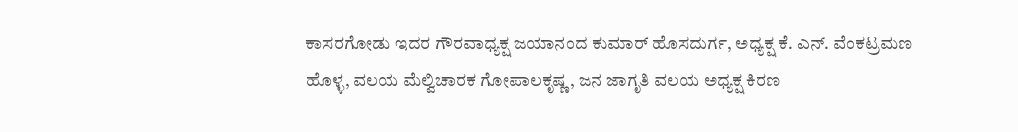ಕಾಸರಗೋಡು ಇದರ ಗೌರವಾಧ್ಯಕ್ಷ ಜಯಾನಂದ ಕುಮಾರ್ ಹೊಸದುರ್ಗ, ಅಧ್ಯಕ್ಷ ಕೆ. ಎನ್. ವೆಂಕಟ್ರಮಣ ಹೊಳ್ಳ, ವಲಯ ಮೆಲ್ವಿಚಾರಕ ಗೋಪಾಲಕೃಷ್ಣ, ಜನ ಜಾಗೃತಿ ವಲಯ ಅಧ್ಯಕ್ಷ ಕಿರಣ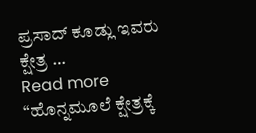ಪ್ರಸಾದ್ ಕೂಡ್ಲು ಇವರು ಕ್ಷೇತ್ರ …
Read more “ಹೊನ್ನಮೂಲೆ ಕ್ಷೇತ್ರಕ್ಕೆ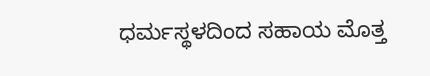ಧರ್ಮಸ್ಥಳದಿಂದ ಸಹಾಯ ಮೊತ್ತ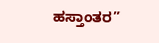ಹಸ್ತಾಂತರ”